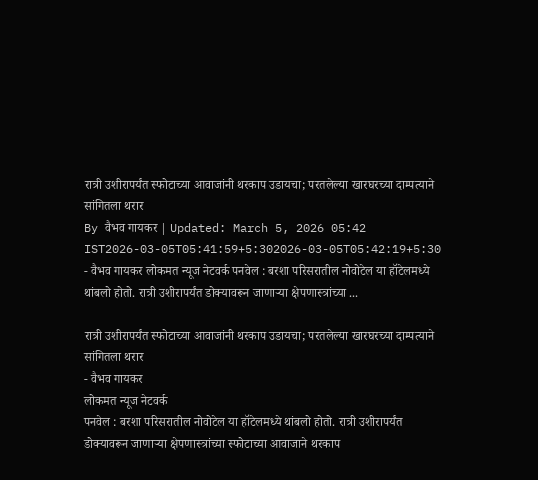रात्री उशीरापर्यंत स्फोटाच्या आवाजांनी थरकाप उडायचा; परतलेल्या खारघरच्या दाम्पत्याने सांगितला थरार
By वैभव गायकर | Updated: March 5, 2026 05:42 IST2026-03-05T05:41:59+5:302026-03-05T05:42:19+5:30
- वैभव गायकर लोकमत न्यूज नेटवर्क पनवेल : बरशा परिसरातील नोवोटेल या हॉटेलमध्ये थांबलो होतो. रात्री उशीरापर्यंत डोक्यावरून जाणाऱ्या क्षेपणास्त्रांच्या ...

रात्री उशीरापर्यंत स्फोटाच्या आवाजांनी थरकाप उडायचा; परतलेल्या खारघरच्या दाम्पत्याने सांगितला थरार
- वैभव गायकर
लोकमत न्यूज नेटवर्क
पनवेल : बरशा परिसरातील नोवोटेल या हॉटेलमध्ये थांबलो होतो. रात्री उशीरापर्यंत डोक्यावरून जाणाऱ्या क्षेपणास्त्रांच्या स्फोटाच्या आवाजाने थरकाप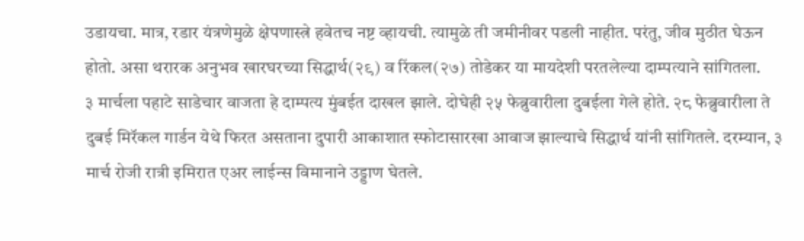उडायचा. मात्र, रडार यंत्रणेमुळे क्षेपणास्त्रे हवेतच नष्ट व्हायची. त्यामुळे ती जमीनीवर पडली नाहीत. परंतु, जीव मुठीत घेऊन होतो. असा थरारक अनुभव खारघरच्या सिद्धार्थ(२९) व रिंकल(२७) तोडेकर या मायदेशी परतलेल्या दाम्पत्याने सांगितला.
३ मार्चला पहाटे साडेचार वाजता हे दाम्पत्य मुंबईत दाखल झाले. दोघेही २५ फेब्रुवारीला दुबईला गेले होते. २८ फेब्रुवारीला ते दुबई मिरॅकल गार्डन येथे फिरत असताना दुपारी आकाशात स्फोटासारखा आवाज झाल्याचे सिद्धार्थ यांनी सांगितले. दरम्यान, ३ मार्च रोजी रात्री इमिरात एअर लाईन्स विमानाने उड्डाण घेतले.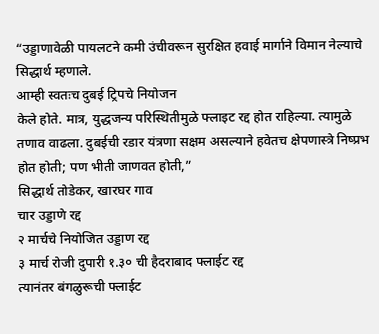“उड्डाणावेळी पायलटने कमी उंचीवरून सुरक्षित हवाई मार्गाने विमान नेल्याचे सिद्धार्थ म्हणाले.
आम्ही स्वतःच दुबई ट्रिपचे नियोजन
केले होते. मात्र, युद्धजन्य परिस्थितीमुळे फ्लाइट रद्द होत राहिल्या. त्यामुळे तणाव वाढला. दुबईची रडार यंत्रणा सक्षम असल्याने हवेतच क्षेपणास्त्रे निष्प्रभ होत होती; पण भीती जाणवत होती,”
सिद्धार्थ तोडेकर, खारघर गाव
चार उड्डाणे रद्द
२ मार्चचे नियोजित उड्डाण रद्द
३ मार्च रोजी दुपारी १.३० ची हैदराबाद फ्लाईट रद्द
त्यानंतर बंगळुरूची फ्लाईट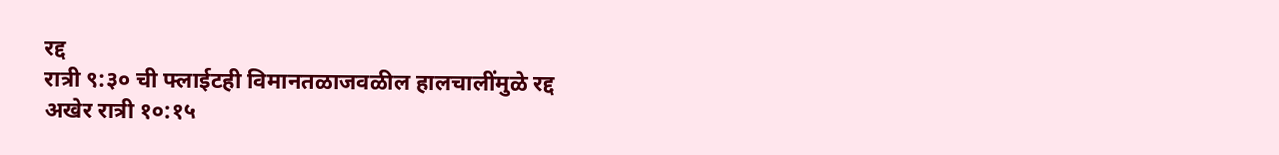रद्द
रात्री ९:३० ची फ्लाईटही विमानतळाजवळील हालचालींमुळे रद्द
अखेर रात्री १०:१५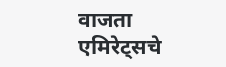वाजता एमिरेट्सचे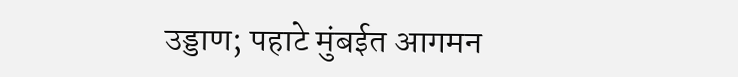उड्डाण; पहाटे मुंबईत आगमन